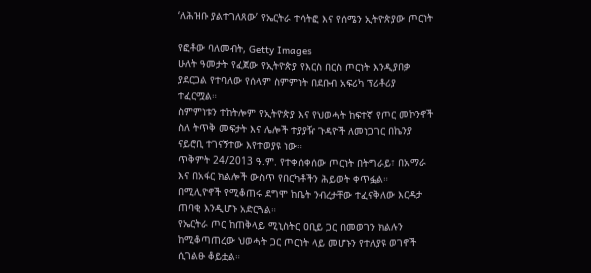‘ለሕዝቡ ያልተገለጸው’ የኤርትራ ተሳትፎ እና የሰሜን ኢትዮጵያው ጦርነት

የፎቶው ባለመብት, Getty Images
ሁለት ዓመታት የፈጀው የኢትዮጵያ የእርስ በርስ ጦርነት እንዲያበቃ ያደርጋል የተባለው የሰላም ስምምነት በደቡብ አፍሪካ ፕሪቶሪያ ተፈርሟል።
ስምምነቱን ተከትሎም የኢትዮጵያ እና የህወሓት ከፍተኛ የጦር መኮንኖች ስለ ትጥቅ መፍታት እና ሌሎች ተያያዥ ጉዳዮች ለመነጋገር በኬንያ ናይሮቢ ተገናኝተው እየተወያዩ ነው።
ጥቅምት 24/2013 ዓ.ም. የተቀሰቀሰው ጦርነት በትግራይ፣ በአማራ እና በአፋር ክልሎች ውስጥ የበርካቶችን ሕይወት ቀጥፏል።
በሚሊዮኖች የሚቆጠሩ ደግሞ ከቤት ንብረታቸው ተፈናቅለው እርዳታ ጠባቂ እንዲሆኑ አድርጓል።
የኤርትራ ጦር ከጠቅላይ ሚኒስትር ዐቢይ ጋር በመወገን ክልሉን ከሚቆጣጠረው ህወሓት ጋር ጦርነት ላይ መሆኑን የተለያዩ ወገኖች ሲገልፁ ቆይቷል።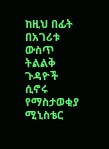ከዚህ በፊት በአገሪቱ ውስጥ ትልልቅ ጉዳዮች ሲኖሩ የማስታወቂያ ሚኒስቴር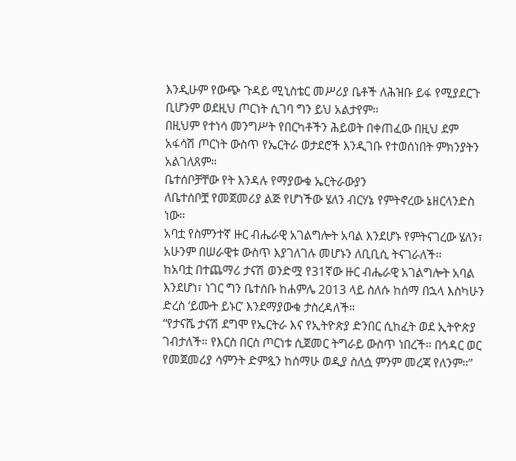እንዲሁም የውጭ ጉዳይ ሚኒስቴር መሥሪያ ቤቶች ለሕዝቡ ይፋ የሚያደርጉ ቢሆንም ወደዚህ ጦርነት ሲገባ ግን ይህ አልታየም።
በዚህም የተነሳ መንግሥት የበርካቶችን ሕይወት በቀጠፈው በዚህ ደም አፋሳሽ ጦርነት ውስጥ የኤርትራ ወታደሮች እንዲገቡ የተወሰነበት ምክንያትን አልገለጸም።
ቤተሰቦቻቸው የት እንዳሉ የማያውቁ ኤርትራውያን
ለቤተሰቦቿ የመጀመሪያ ልጅ የሆነችው ሄለን ብርሃኔ የምትኖረው ኔዘርላንድስ ነው።
አባቷ የስምንተኛ ዙር ብሔራዊ አገልግሎት አባል እንደሆኑ የምትናገረው ሄለን፣ አሁንም በሠራዊቱ ውስጥ እያገለገሉ መሆኑን ለቢቢሲ ትናገራለች።
ከአባቷ በተጨማሪ ታናሽ ወንድሟ የ31ኛው ዙር ብሔራዊ አገልግሎት አባል እንደሆነ፣ ነገር ግን ቤተሰቡ ከሐምሌ 2013 ላይ ስለሱ ከሰማ በኋላ እስካሁን ድረስ ‘ይሙት ይኑር’ እንደማያውቁ ታስረዳለች።
“የታናሼ ታናሽ ደግሞ የኤርትራ እና የኢትዮጵያ ድንበር ሲከፈት ወደ ኢትዮጵያ ገብታለች። የእርስ በርስ ጦርነቱ ሲጀመር ትግራይ ውስጥ ነበረች። በኅዳር ወር የመጀመሪያ ሳምንት ድምጿን ከሰማሁ ወዲያ ስለሷ ምንም መረጃ የለንም።”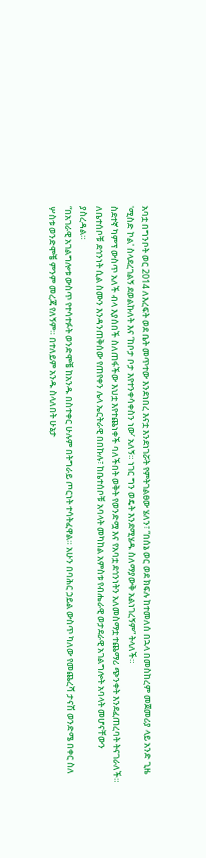አባቷ በግንቦት ወር 2014 ለእረፍት ወደ ቤት መጥተው እንደነበረ እናቷ እንደነገሯት የምትገልፀው ሄለን፣ “በሰኔ ወር ወደ ክፍሉ ከተመለሰ በኋላ በመስከረም መጀመሪያ ላይ አንድ ጊዜ 'ሚስድ ኮል' ስላደረገልኝ ደወልኩለት እና ‘ከቦታ ቦታ እየተንቀሳቀስን ነው’ አለኝ። ነገር ግን ወዴት እንደሚሄዱ ስለማያውቅ አልነገረኝም” ትላለች።
ስደተኛ ካምፕ ውስጥ አለች ብላ እያሰበች ስለጠፋችው እህቷ እየተጨነቀች ባለችበት ወቅት የወንድሟ እና የአባቷ ደኅንነትን አለመስማቷ ተጨማሪ ጭንቀት እንደፈጠረባት ትናገራለች።
ለቤተሰቦቹ ደኅንነት ሲል ስሙን እንዳንጠቅሰው የጠየቀን ሌላ ኤርትራዊ በበኩሉ፣ ከቤተሰቦቹ አባላት መካከል አምስቱ የብሔራዊ ወታደራዊ አገልግሎት አባላት መሆናቸውን ያስረዳል።
“በአገራዊ አገልግሎቱ ውስጥ የተሳተፉት ወንድሞቼ ከአንዱ በስተቀር ሁሉም በትግራይ ጦርነት ተሳትፈዋል። አሁን በባሕር ኃይል ውስጥ ካለው የመጨረሻ ታናሽ ወንድሜ በቀር ስለ ሦስቱ ወንድሞቼ ምንም መረጃ የለኝም። በተለይም አንዱ ስላለበት ሁኔታ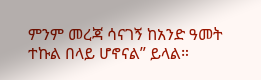ምንም መረጃ ሳናገኝ ከአንድ ዓመት ተኩል በላይ ሆኖናል” ይላል።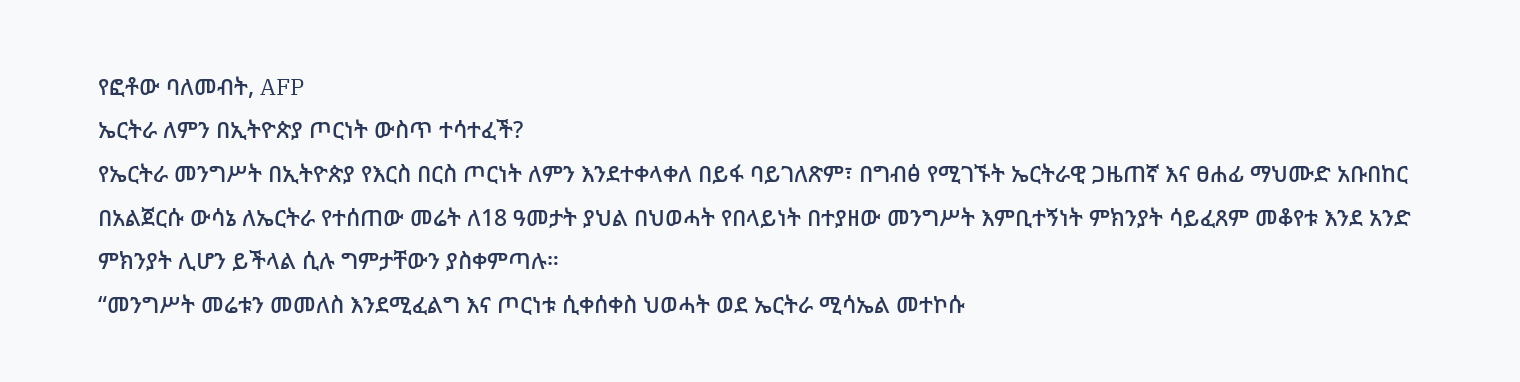የፎቶው ባለመብት, AFP
ኤርትራ ለምን በኢትዮጵያ ጦርነት ውስጥ ተሳተፈች?
የኤርትራ መንግሥት በኢትዮጵያ የእርስ በርስ ጦርነት ለምን እንደተቀላቀለ በይፋ ባይገለጽም፣ በግብፅ የሚገኙት ኤርትራዊ ጋዜጠኛ እና ፀሐፊ ማህሙድ አቡበከር በአልጀርሱ ውሳኔ ለኤርትራ የተሰጠው መሬት ለ18 ዓመታት ያህል በህወሓት የበላይነት በተያዘው መንግሥት እምቢተኝነት ምክንያት ሳይፈጸም መቆየቱ እንደ አንድ ምክንያት ሊሆን ይችላል ሲሉ ግምታቸውን ያስቀምጣሉ።
“መንግሥት መሬቱን መመለስ እንደሚፈልግ እና ጦርነቱ ሲቀሰቀስ ህወሓት ወደ ኤርትራ ሚሳኤል መተኮሱ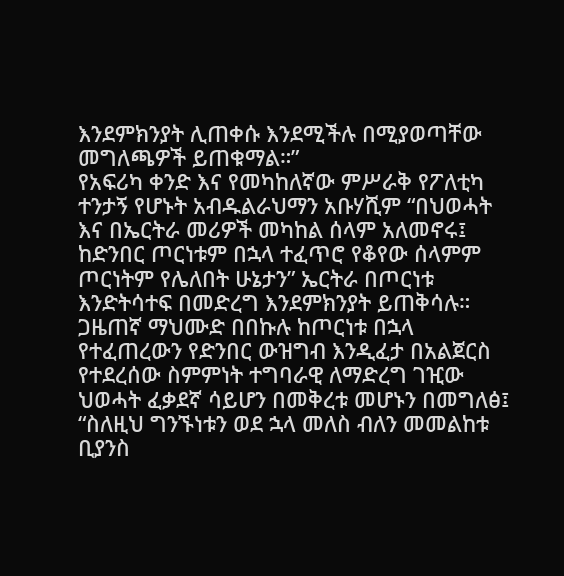እንደምክንያት ሊጠቀሱ እንደሚችሉ በሚያወጣቸው መግለጫዎች ይጠቁማል።”
የአፍሪካ ቀንድ እና የመካከለኛው ምሥራቅ የፖለቲካ ተንታኝ የሆኑት አብዱልራህማን አቡሃሺም “በህወሓት እና በኤርትራ መሪዎች መካከል ሰላም አለመኖሩ፤ ከድንበር ጦርነቱም በኋላ ተፈጥሮ የቆየው ሰላምም ጦርነትም የሌለበት ሁኔታን” ኤርትራ በጦርነቱ እንድትሳተፍ በመድረግ እንደምክንያት ይጠቅሳሉ።
ጋዜጠኛ ማህሙድ በበኩሉ ከጦርነቱ በኋላ የተፈጠረውን የድንበር ውዝግብ እንዲፈታ በአልጀርስ የተደረሰው ስምምነት ተግባራዊ ለማድረግ ገዢው ህወሓት ፈቃደኛ ሳይሆን በመቅረቱ መሆኑን በመግለፅ፤ “ስለዚህ ግንኙነቱን ወደ ኋላ መለስ ብለን መመልከቱ ቢያንስ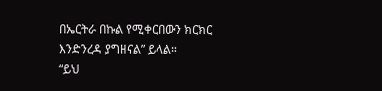በኤርትራ በኩል የሚቀርበውን ክርክር እንድንረዳ ያግዘናል” ይላል።
“ይህ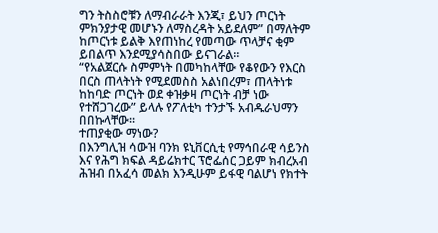ግን ትስስሮቹን ለማብራራት እንጂ፣ ይህን ጦርነት ምክንያታዊ መሆኑን ለማስረዳት አይደለም” በማለትም ከጦርነቱ ይልቅ እየጠነከረ የመጣው ጥላቻና ቂም ይበልጥ እንደሚያሳስበው ይናገራል።
“የአልጀርሱ ስምምነት በመካከላቸው የቆየውን የእርስ በርስ ጠላትነት የሚደመስስ አልነበረም፣ ጠላትነቱ ከከባድ ጦርነት ወደ ቀዝቃዛ ጦርነት ብቻ ነው የተሸጋገረው” ይላሉ የፖለቲካ ተንታኙ አብዱራህማን በበኩላቸው።
ተጠያቂው ማነው?
በእንግሊዝ ሳውዝ ባንክ ዩኒቨርሲቲ የማኅበራዊ ሳይንስ እና የሕግ ክፍል ዳይሬክተር ፕሮፌሰር ጋይም ክብረአብ ሕዝብ በአፈሳ መልክ እንዲሁም ይፋዊ ባልሆነ የክተት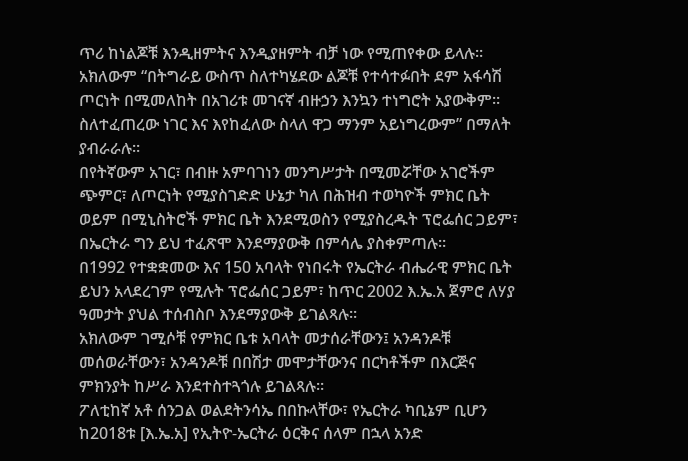ጥሪ ከነልጆቹ እንዲዘምትና እንዲያዘምት ብቻ ነው የሚጠየቀው ይላሉ።
አክለውም “በትግራይ ውስጥ ስለተካሄደው ልጆቹ የተሳተፉበት ደም አፋሳሽ ጦርነት በሚመለከት በአገሪቱ መገናኛ ብዙኃን እንኳን ተነግሮት አያውቅም። ስለተፈጠረው ነገር እና እየከፈለው ስላለ ዋጋ ማንም አይነግረውም” በማለት ያብራራሉ።
በየትኛውም አገር፣ በብዙ አምባገነን መንግሥታት በሚመሯቸው አገሮችም ጭምር፣ ለጦርነት የሚያስገድድ ሁኔታ ካለ በሕዝብ ተወካዮች ምክር ቤት ወይም በሚኒስትሮች ምክር ቤት እንደሚወስን የሚያስረዱት ፕሮፌሰር ጋይም፣ በኤርትራ ግን ይህ ተፈጽሞ እንደማያውቅ በምሳሌ ያስቀምጣሉ።
በ1992 የተቋቋመው እና 150 አባላት የነበሩት የኤርትራ ብሔራዊ ምክር ቤት ይህን አላደረገም የሚሉት ፕሮፌሰር ጋይም፣ ከጥር 2002 እ.ኤ.አ ጀምሮ ለሃያ ዓመታት ያህል ተሰብስቦ እንደማያውቅ ይገልጻሉ።
አክለውም ገሚሶቹ የምክር ቤቱ አባላት መታሰራቸውን፤ አንዳንዶቹ መሰወራቸውን፣ አንዳንዶቹ በበሽታ መሞታቸውንና በርካቶችም በእርጅና ምክንያት ከሥራ እንደተስተጓጎሉ ይገልጻሉ።
ፖለቲከኛ አቶ ሰንጋል ወልደትንሳኤ በበኩላቸው፣ የኤርትራ ካቢኔም ቢሆን ከ2018ቱ [እ.ኤ.አ] የኢትዮ-ኤርትራ ዕርቅና ሰላም በኋላ አንድ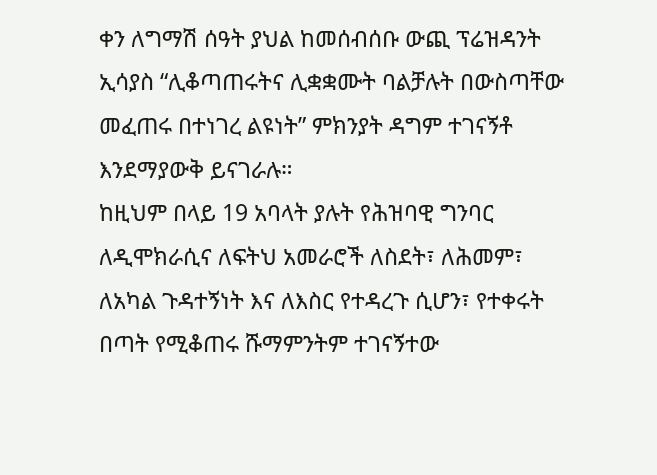ቀን ለግማሽ ሰዓት ያህል ከመሰብሰቡ ውጪ ፕሬዝዳንት ኢሳያስ “ሊቆጣጠሩትና ሊቋቋሙት ባልቻሉት በውስጣቸው መፈጠሩ በተነገረ ልዩነት” ምክንያት ዳግም ተገናኝቶ እንደማያውቅ ይናገራሉ።
ከዚህም በላይ 19 አባላት ያሉት የሕዝባዊ ግንባር ለዲሞክራሲና ለፍትህ አመራሮች ለስደት፣ ለሕመም፣ ለአካል ጉዳተኝነት እና ለእስር የተዳረጉ ሲሆን፣ የተቀሩት በጣት የሚቆጠሩ ሹማምንትም ተገናኝተው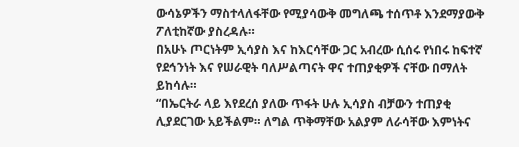ውሳኔዎችን ማስተላለፋቸው የሚያሳውቅ መግለጫ ተሰጥቶ እንደማያውቅ ፖለቲከኛው ያስረዳሉ።
በአሁኑ ጦርነትም ኢሳያስ እና ከእርሳቸው ጋር አብረው ሲሰሩ የነበሩ ከፍተኛ የደኅንነት እና የሠራዊት ባለሥልጣናት ዋና ተጠያቂዎች ናቸው በማለት ይከሳሉ።
“በኤርትራ ላይ እየደረሰ ያለው ጥፋት ሁሉ ኢሳያስ ብቻውን ተጠያቂ ሊያደርገው አይችልም። ለግል ጥቅማቸው አልያም ለራሳቸው እምነትና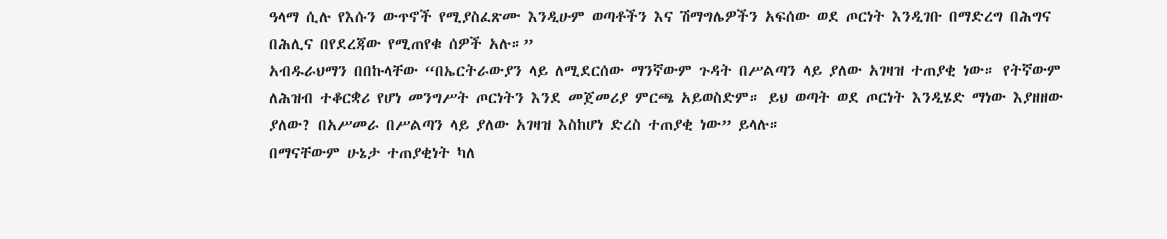ዓላማ ሲሉ የእሱን ውጥኖች የሚያስፈጽሙ እንዲሁም ወጣቶችን እና ሽማግሌዎችን አፍሰው ወደ ጦርነት እንዲገቡ በማድረግ በሕግና በሕሊና በየደረጃው የሚጠየቁ ሰዎች አሉ።”
አብዱራህማን በበኩላቸው “በኤርትራውያን ላይ ለሚደርሰው ማንኛውም ጉዳት በሥልጣን ላይ ያለው አገዛዝ ተጠያቂ ነው። የትኛውም ለሕዝብ ተቆርቋሪ የሆነ መንግሥት ጦርነትን እንደ መጀመሪያ ምርጫ አይወስድም። ይህ ወጣት ወደ ጦርነት እንዲሄድ ማነው እያዘዘው ያለው? በአሥመራ በሥልጣን ላይ ያለው አገዛዝ እስከሆነ ድረስ ተጠያቂ ነው” ይላሉ።
በማናቸውም ሁኔታ ተጠያቂነት ካለ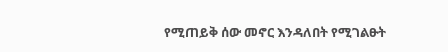የሚጠይቅ ሰው መኖር እንዳለበት የሚገልፁት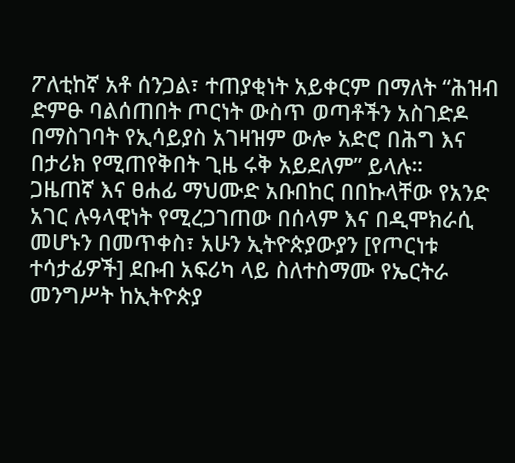ፖለቲከኛ አቶ ሰንጋል፣ ተጠያቂነት አይቀርም በማለት “ሕዝብ ድምፁ ባልሰጠበት ጦርነት ውስጥ ወጣቶችን አስገድዶ በማስገባት የኢሳይያስ አገዛዝም ውሎ አድሮ በሕግ እና በታሪክ የሚጠየቅበት ጊዜ ሩቅ አይደለም” ይላሉ።
ጋዜጠኛ እና ፀሐፊ ማህሙድ አቡበከር በበኩላቸው የአንድ አገር ሉዓላዊነት የሚረጋገጠው በሰላም እና በዲሞክራሲ መሆኑን በመጥቀስ፣ አሁን ኢትዮጵያውያን [የጦርነቱ ተሳታፊዎች] ደቡብ አፍሪካ ላይ ስለተስማሙ የኤርትራ መንግሥት ከኢትዮጵያ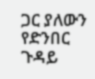ጋር ያለውን የድንበር ጉዳይ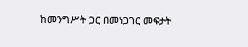ከመንግሥት ጋር በመነጋገር መፍታት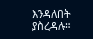እንዳለበት ያስረዳሉ።